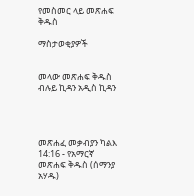የመስመር ላይ መጽሐፍ ቅዱስ

ማስታወቂያዎች


መላው መጽሐፍ ቅዱስ ብሉይ ኪዳን አዲስ ኪዳን




መጽሐፈ መቃብያን ካልእ 14:16 - የአማርኛ መጽሐፍ ቅዱስ (ሰማንያ አሃዱ)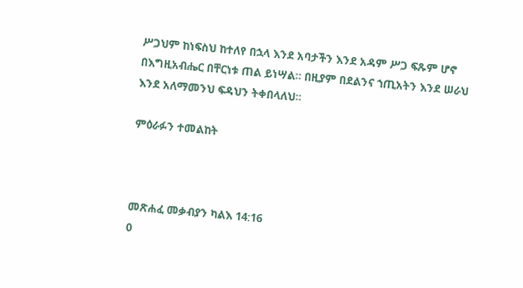ሥጋህም ከነፍስህ ከተለየ በኋላ እንደ አባታችን እንደ አዳም ሥጋ ፍጹም ሆኖ በእግዚአብሔር በቸርነቱ ጠል ይነሣል። በዚያም በደልንና ኀጢአትን እንደ ሠራህ እንደ አለማመንህ ፍዳህን ትቀበላለህ።

ምዕራፉን ተመልከት



መጽሐፈ መቃብያን ካልእ 14:16
0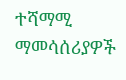ተሻማሚ ማመሳሰሪያዎች